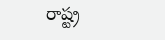రాష్ట్ర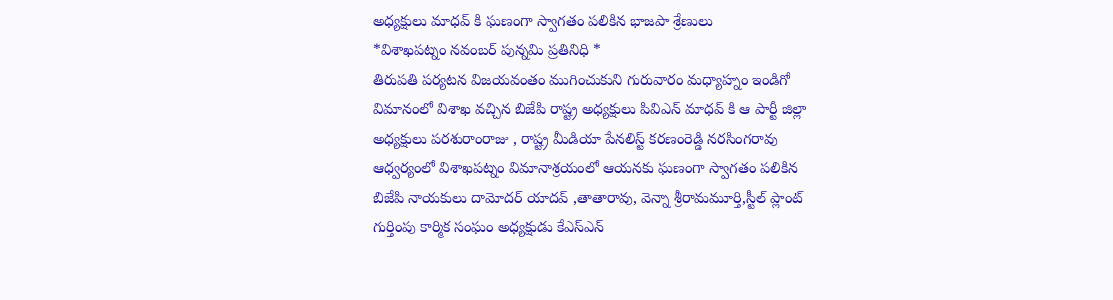అధ్యక్షులు మాధవ్ కి ఘణంగా స్వాగతం పలికిన భాజపా శ్రేణులు
*విశాఖపట్నం నవంబర్ పున్నమి ప్రతినిధి *
తిరుపతి పర్యటన విజయవంతం ముగించుకుని గురువారం మధ్యాహ్నం ఇండిగో విమానంలో విశాఖ వచ్చిన బిజేపి రాష్ట్ర అధ్యక్షులు పివిఎన్ మాధవ్ కి ఆ పార్టీ జిల్లా అధ్యక్షులు పరశురాంరాజు , రాష్ట్ర మీడియా పేనలిస్ట్ కరణంరెడ్డి నరసింగరావు ఆధ్వర్యంలో విశాఖపట్నం విమానాశ్రయంలో ఆయనకు ఘణంగా స్వాగతం పలికిన బిజేపి నాయకులు దామోదర్ యాదవ్ ,తాతారావు, వెన్నా శ్రీరామమూర్తి,స్టీల్ ప్లాంట్ గుర్తింపు కార్మిక సంఘం అధ్యక్షుడు కేఎస్ఎన్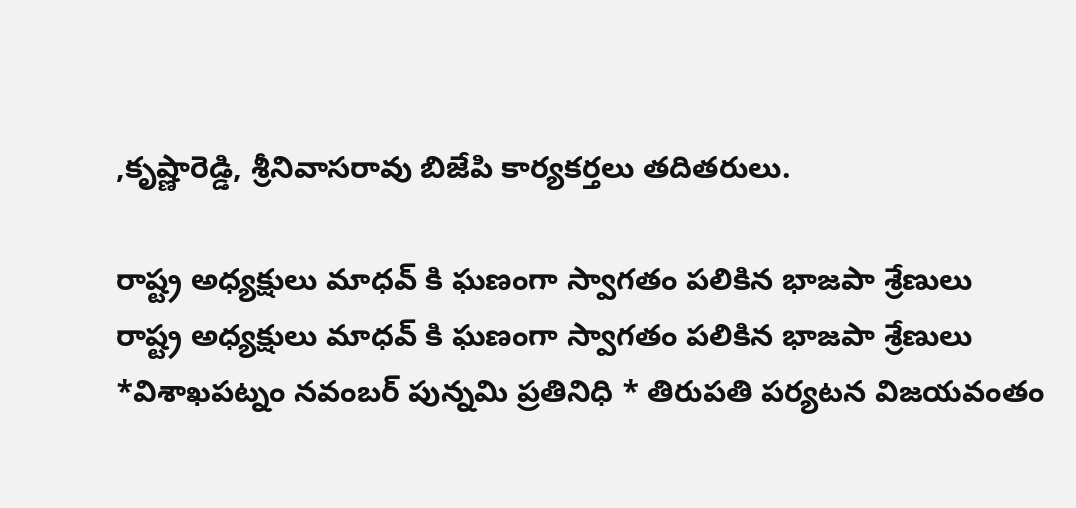,కృష్ణారెడ్డి, శ్రీనివాసరావు బిజేపి కార్యకర్తలు తదితరులు.

రాష్ట్ర అధ్యక్షులు మాధవ్ కి ఘణంగా స్వాగతం పలికిన భాజపా శ్రేణులు
రాష్ట్ర అధ్యక్షులు మాధవ్ కి ఘణంగా స్వాగతం పలికిన భాజపా శ్రేణులు *విశాఖపట్నం నవంబర్ పున్నమి ప్రతినిధి * తిరుపతి పర్యటన విజయవంతం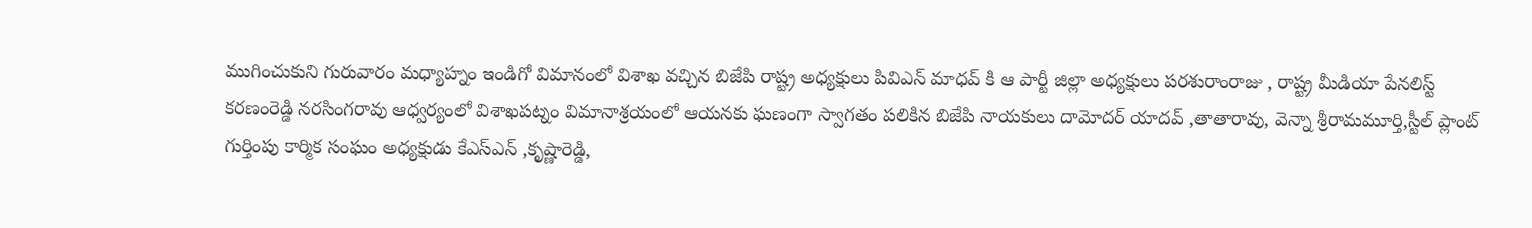ముగించుకుని గురువారం మధ్యాహ్నం ఇండిగో విమానంలో విశాఖ వచ్చిన బిజేపి రాష్ట్ర అధ్యక్షులు పివిఎన్ మాధవ్ కి ఆ పార్టీ జిల్లా అధ్యక్షులు పరశురాంరాజు , రాష్ట్ర మీడియా పేనలిస్ట్ కరణంరెడ్డి నరసింగరావు ఆధ్వర్యంలో విశాఖపట్నం విమానాశ్రయంలో ఆయనకు ఘణంగా స్వాగతం పలికిన బిజేపి నాయకులు దామోదర్ యాదవ్ ,తాతారావు, వెన్నా శ్రీరామమూర్తి,స్టీల్ ప్లాంట్ గుర్తింపు కార్మిక సంఘం అధ్యక్షుడు కేఎస్ఎన్ ,కృష్ణారెడ్డి,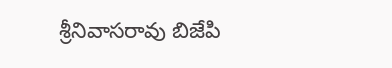శ్రీనివాసరావు బిజేపి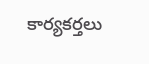కార్యకర్తలు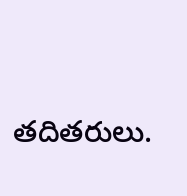తదితరులు.